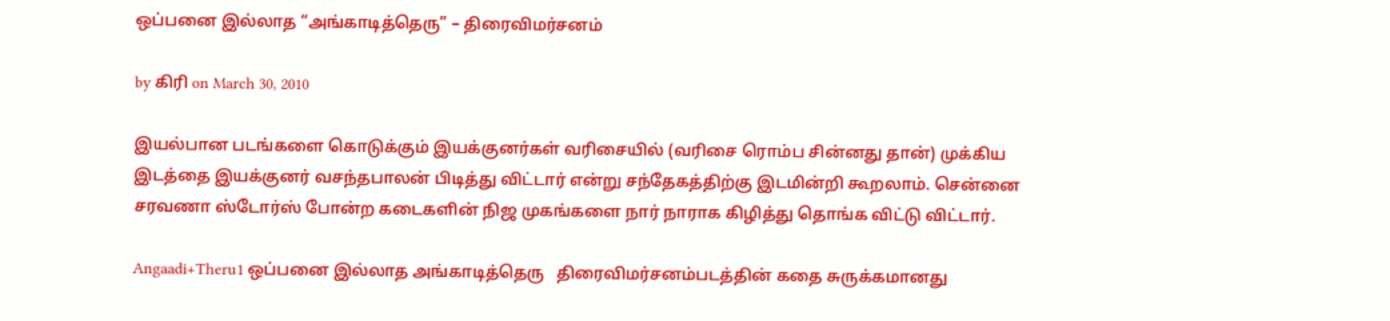ஒப்பனை இல்லாத “அங்காடித்தெரு” – திரைவிமர்சனம்

by கிரி on March 30, 2010

இயல்பான படங்களை கொடுக்கும் இயக்குனர்கள் வரிசையில் (வரிசை ரொம்ப சின்னது தான்) முக்கிய இடத்தை இயக்குனர் வசந்தபாலன் பிடித்து விட்டார் என்று சந்தேகத்திற்கு இடமின்றி கூறலாம். சென்னை சரவணா ஸ்டோர்ஸ் போன்ற கடைகளின் நிஜ முகங்களை நார் நாராக கிழித்து தொங்க விட்டு விட்டார்.

Angaadi+Theru1 ஒப்பனை இல்லாத அங்காடித்தெரு   திரைவிமர்சனம்படத்தின் கதை சுருக்கமானது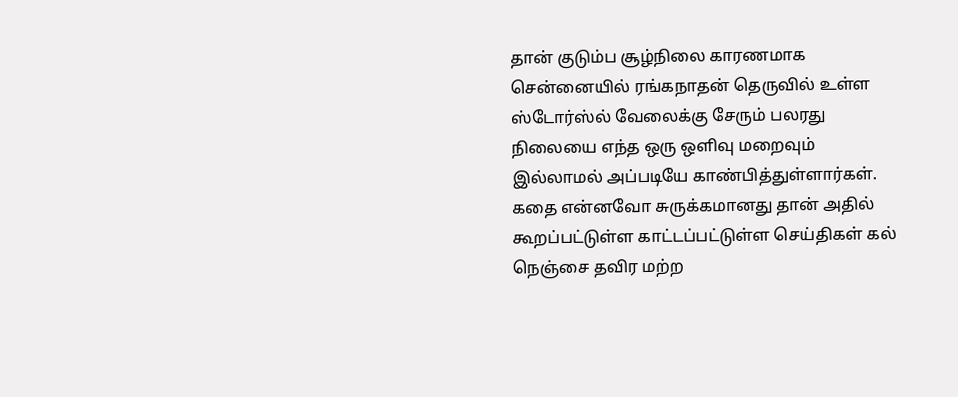தான் குடும்ப சூழ்நிலை காரணமாக சென்னையில் ரங்கநாதன் தெருவில் உள்ள ஸ்டோர்ஸ்ல் வேலைக்கு சேரும் பலரது நிலையை எந்த ஒரு ஒளிவு மறைவும் இல்லாமல் அப்படியே காண்பித்துள்ளார்கள். கதை என்னவோ சுருக்கமானது தான் அதில் கூறப்பட்டுள்ள காட்டப்பட்டுள்ள செய்திகள் கல் நெஞ்சை தவிர மற்ற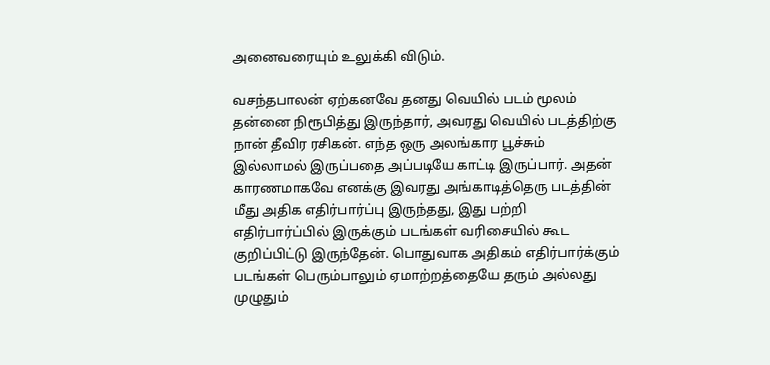அனைவரையும் உலுக்கி விடும்.

வசந்தபாலன் ஏற்கனவே தனது வெயில் படம் மூலம் தன்னை நிரூபித்து இருந்தார், அவரது வெயில் படத்திற்கு நான் தீவிர ரசிகன். எந்த ஒரு அலங்கார பூச்சும் இல்லாமல் இருப்பதை அப்படியே காட்டி இருப்பார். அதன் காரணமாகவே எனக்கு இவரது அங்காடித்தெரு படத்தின் மீது அதிக எதிர்பார்ப்பு இருந்தது, இது பற்றி எதிர்பார்ப்பில் இருக்கும் படங்கள் வரிசையில் கூட குறிப்பிட்டு இருந்தேன். பொதுவாக அதிகம் எதிர்பார்க்கும் படங்கள் பெரும்பாலும் ஏமாற்றத்தையே தரும் அல்லது முழுதும்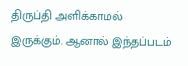திருப்தி அளிக்காமல் இருக்கும். ஆனால் இந்தப்படம்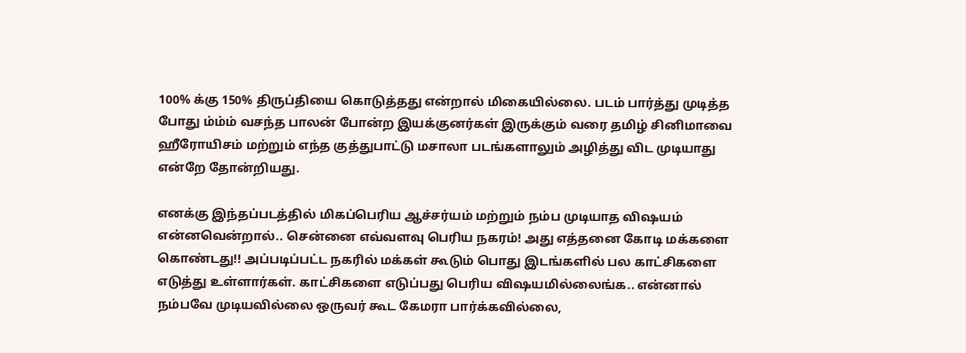100% க்கு 150% திருப்தியை கொடுத்தது என்றால் மிகையில்லை. படம் பார்த்து முடித்த போது ம்ம்ம் வசந்த பாலன் போன்ற இயக்குனர்கள் இருக்கும் வரை தமிழ் சினிமாவை ஹீரோயிசம் மற்றும் எந்த குத்துபாட்டு மசாலா படங்களாலும் அழித்து விட முடியாது என்றே தோன்றியது.

எனக்கு இந்தப்படத்தில் மிகப்பெரிய ஆச்சர்யம் மற்றும் நம்ப முடியாத விஷயம் என்னவென்றால்.. சென்னை எவ்வளவு பெரிய நகரம்! அது எத்தனை கோடி மக்களை கொண்டது!! அப்படிப்பட்ட நகரில் மக்கள் கூடும் பொது இடங்களில் பல காட்சிகளை எடுத்து உள்ளார்கள். காட்சிகளை எடுப்பது பெரிய விஷயமில்லைங்க.. என்னால் நம்பவே முடியவில்லை ஒருவர் கூட கேமரா பார்க்கவில்லை,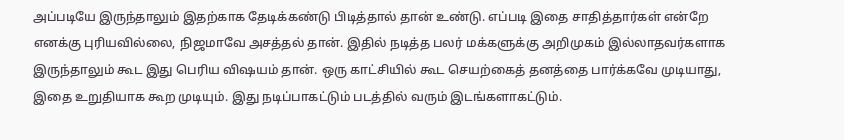அப்படியே இருந்தாலும் இதற்காக தேடிக்கண்டு பிடித்தால் தான் உண்டு. எப்படி இதை சாதித்தார்கள் என்றே எனக்கு புரியவில்லை, நிஜமாவே அசத்தல் தான். இதில் நடித்த பலர் மக்களுக்கு அறிமுகம் இல்லாதவர்களாக இருந்தாலும் கூட இது பெரிய விஷயம் தான். ஒரு காட்சியில் கூட செயற்கைத் தனத்தை பார்க்கவே முடியாது, இதை உறுதியாக கூற முடியும். இது நடிப்பாகட்டும் படத்தில் வரும் இடங்களாகட்டும்.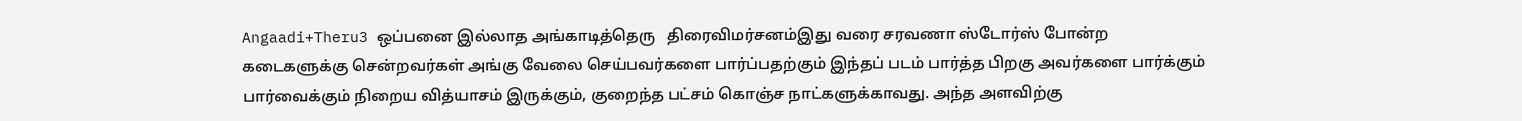Angaadi+Theru3 ஒப்பனை இல்லாத அங்காடித்தெரு   திரைவிமர்சனம்இது வரை சரவணா ஸ்டோர்ஸ் போன்ற கடைகளுக்கு சென்றவர்கள் அங்கு வேலை செய்பவர்களை பார்ப்பதற்கும் இந்தப் படம் பார்த்த பிறகு அவர்களை பார்க்கும் பார்வைக்கும் நிறைய வித்யாசம் இருக்கும், குறைந்த பட்சம் கொஞ்ச நாட்களுக்காவது. அந்த அளவிற்கு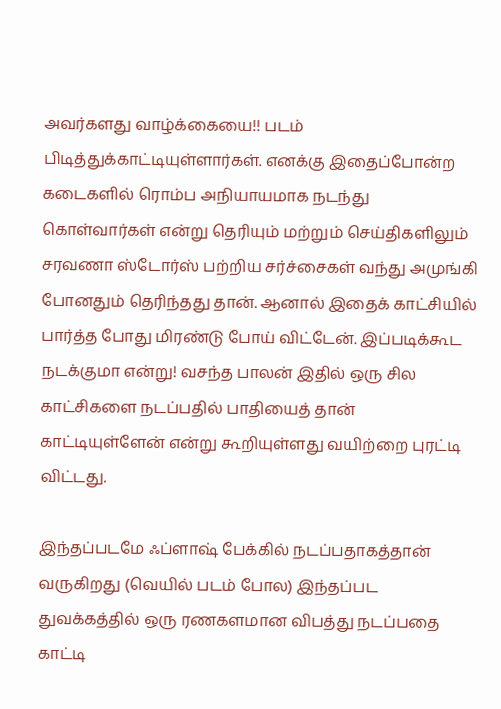அவர்களது வாழ்க்கையை!! படம் பிடித்துக்காட்டியுள்ளார்கள். எனக்கு இதைப்போன்ற கடைகளில் ரொம்ப அநியாயமாக நடந்து கொள்வார்கள் என்று தெரியும் மற்றும் செய்திகளிலும் சரவணா ஸ்டோர்ஸ் பற்றிய சர்ச்சைகள் வந்து அமுங்கி போனதும் தெரிந்தது தான். ஆனால் இதைக் காட்சியில் பார்த்த போது மிரண்டு போய் விட்டேன். இப்படிக்கூட நடக்குமா என்று! வசந்த பாலன் இதில் ஒரு சில காட்சிகளை நடப்பதில் பாதியைத் தான் காட்டியுள்ளேன் என்று கூறியுள்ளது வயிற்றை புரட்டி விட்டது.

இந்தப்படமே ஃப்ளாஷ் பேக்கில் நடப்பதாகத்தான் வருகிறது (வெயில் படம் போல) இந்தப்பட துவக்கத்தில் ஒரு ரணகளமான விபத்து நடப்பதை காட்டி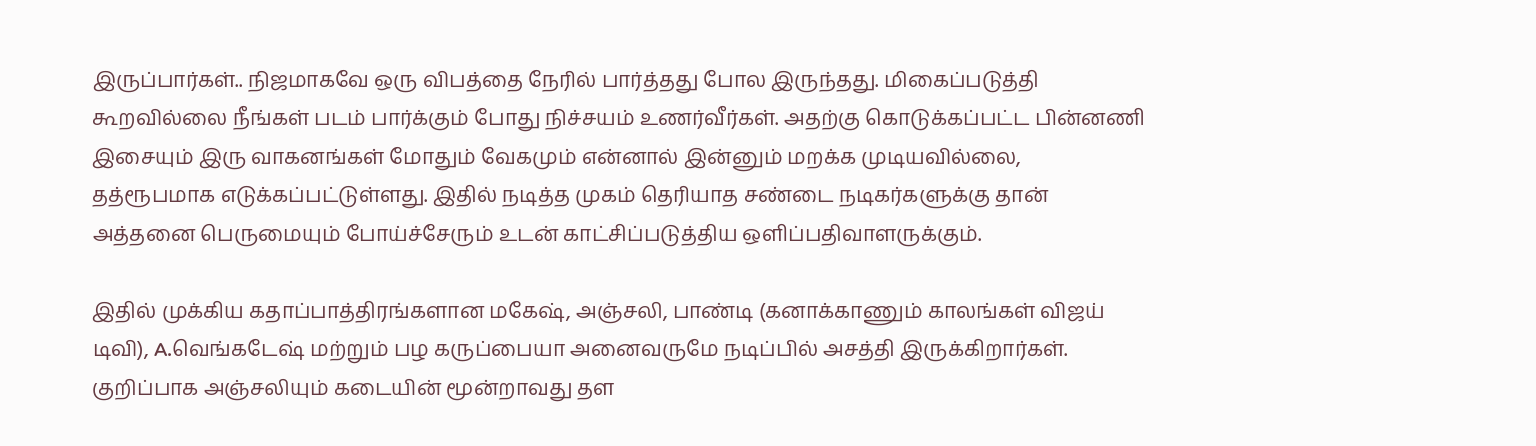இருப்பார்கள்.. நிஜமாகவே ஒரு விபத்தை நேரில் பார்த்தது போல இருந்தது. மிகைப்படுத்தி கூறவில்லை நீங்கள் படம் பார்க்கும் போது நிச்சயம் உணர்வீர்கள். அதற்கு கொடுக்கப்பட்ட பின்னணி இசையும் இரு வாகனங்கள் மோதும் வேகமும் என்னால் இன்னும் மறக்க முடியவில்லை, தத்ரூபமாக எடுக்கப்பட்டுள்ளது. இதில் நடித்த முகம் தெரியாத சண்டை நடிகர்களுக்கு தான் அத்தனை பெருமையும் போய்ச்சேரும் உடன் காட்சிப்படுத்திய ஒளிப்பதிவாளருக்கும்.

இதில் முக்கிய கதாப்பாத்திரங்களான மகேஷ், அஞ்சலி, பாண்டி (கனாக்காணும் காலங்கள் விஜய் டிவி), A.வெங்கடேஷ் மற்றும் பழ கருப்பையா அனைவருமே நடிப்பில் அசத்தி இருக்கிறார்கள். குறிப்பாக அஞ்சலியும் கடையின் மூன்றாவது தள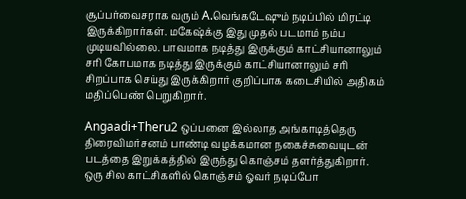சூப்பர்வைசராக வரும் A.வெங்கடேஷும் நடிப்பில் மிரட்டி இருக்கிறார்கள். மகேஷ்க்கு இது முதல் படமாம் நம்ப முடியவில்லை. பாவமாக நடித்து இருக்கும் காட்சியானாலும் சரி கோபமாக நடித்து இருக்கும் காட்சியானாலும் சரி சிறப்பாக செய்து இருக்கிறார் குறிப்பாக கடைசியில் அதிகம் மதிப்பெண் பெறுகிறார்.

Angaadi+Theru2 ஒப்பனை இல்லாத அங்காடித்தெரு   திரைவிமர்சனம் பாண்டி வழக்கமான நகைச்சுவையுடன் படத்தை இறுக்கத்தில் இருந்து கொஞ்சம் தளர்த்துகிறார். ஒரு சில காட்சிகளில் கொஞ்சம் ஓவர் நடிப்போ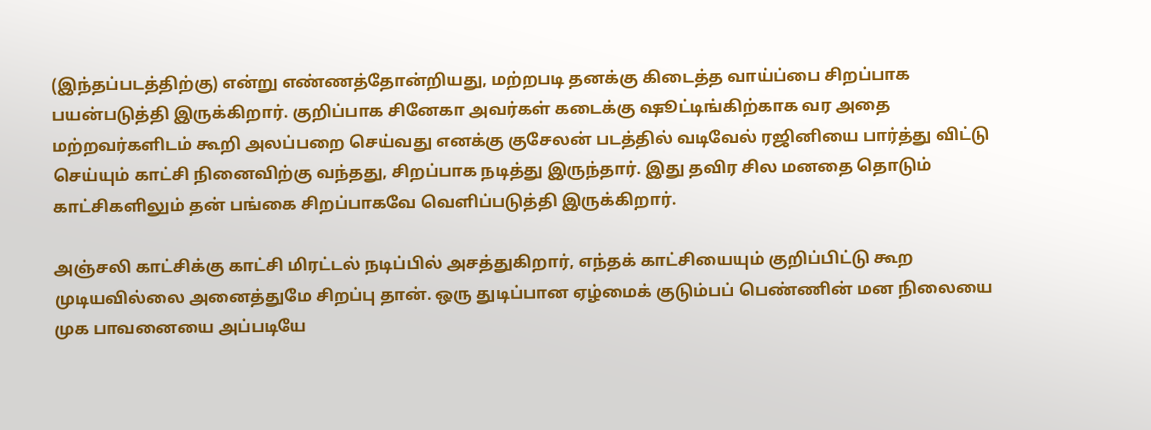(இந்தப்படத்திற்கு) என்று எண்ணத்தோன்றியது, மற்றபடி தனக்கு கிடைத்த வாய்ப்பை சிறப்பாக பயன்படுத்தி இருக்கிறார். குறிப்பாக சினேகா அவர்கள் கடைக்கு ஷூட்டிங்கிற்காக வர அதை மற்றவர்களிடம் கூறி அலப்பறை செய்வது எனக்கு குசேலன் படத்தில் வடிவேல் ரஜினியை பார்த்து விட்டு செய்யும் காட்சி நினைவிற்கு வந்தது, சிறப்பாக நடித்து இருந்தார். இது தவிர சில மனதை தொடும் காட்சிகளிலும் தன் பங்கை சிறப்பாகவே வெளிப்படுத்தி இருக்கிறார்.

அஞ்சலி காட்சிக்கு காட்சி மிரட்டல் நடிப்பில் அசத்துகிறார், எந்தக் காட்சியையும் குறிப்பிட்டு கூற முடியவில்லை அனைத்துமே சிறப்பு தான். ஒரு துடிப்பான ஏழ்மைக் குடும்பப் பெண்ணின் மன நிலையை முக பாவனையை அப்படியே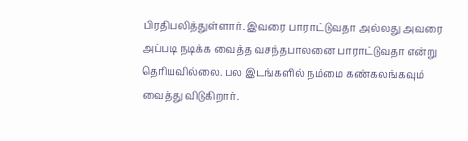பிரதிபலித்துள்ளார். இவரை பாராட்டுவதா அல்லது அவரை அப்படி நடிக்க வைத்த வசந்தபாலனை பாராட்டுவதா என்று தெரியவில்லை. பல இடங்களில் நம்மை கண்கலங்கவும் வைத்து விடுகிறார்.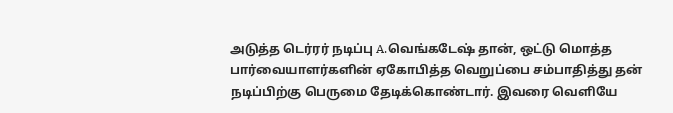அடுத்த டெர்ரர் நடிப்பு A.வெங்கடேஷ் தான், ஒட்டு மொத்த பார்வையாளர்களின் ஏகோபித்த வெறுப்பை சம்பாதித்து தன் நடிப்பிற்கு பெருமை தேடிக்கொண்டார். இவரை வெளியே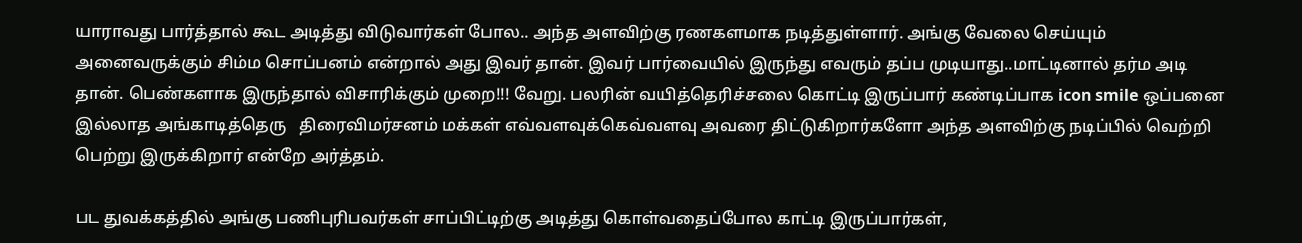யாராவது பார்த்தால் கூட அடித்து விடுவார்கள் போல.. அந்த அளவிற்கு ரணகளமாக நடித்துள்ளார். அங்கு வேலை செய்யும் அனைவருக்கும் சிம்ம சொப்பனம் என்றால் அது இவர் தான். இவர் பார்வையில் இருந்து எவரும் தப்ப முடியாது..மாட்டினால் தர்ம அடி தான். பெண்களாக இருந்தால் விசாரிக்கும் முறை!!! வேறு. பலரின் வயித்தெரிச்சலை கொட்டி இருப்பார் கண்டிப்பாக icon smile ஒப்பனை இல்லாத அங்காடித்தெரு   திரைவிமர்சனம் மக்கள் எவ்வளவுக்கெவ்வளவு அவரை திட்டுகிறார்களோ அந்த அளவிற்கு நடிப்பில் வெற்றி பெற்று இருக்கிறார் என்றே அர்த்தம்.

பட துவக்கத்தில் அங்கு பணிபுரிபவர்கள் சாப்பிட்டிற்கு அடித்து கொள்வதைப்போல காட்டி இருப்பார்கள்,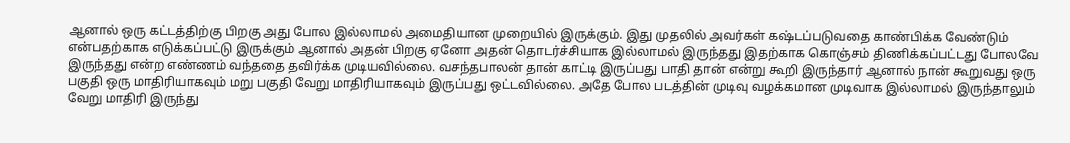ஆனால் ஒரு கட்டத்திற்கு பிறகு அது போல இல்லாமல் அமைதியான முறையில் இருக்கும். இது முதலில் அவர்கள் கஷ்டப்படுவதை காண்பிக்க வேண்டும் என்பதற்காக எடுக்கப்பட்டு இருக்கும் ஆனால் அதன் பிறகு ஏனோ அதன் தொடர்ச்சியாக இல்லாமல் இருந்தது இதற்காக கொஞ்சம் திணிக்கப்பட்டது போலவே இருந்தது என்ற எண்ணம் வந்ததை தவிர்க்க முடியவில்லை. வசந்தபாலன் தான் காட்டி இருப்பது பாதி தான் என்று கூறி இருந்தார் ஆனால் நான் கூறுவது ஒரு பகுதி ஒரு மாதிரியாகவும் மறு பகுதி வேறு மாதிரியாகவும் இருப்பது ஒட்டவில்லை. அதே போல படத்தின் முடிவு வழக்கமான முடிவாக இல்லாமல் இருந்தாலும் வேறு மாதிரி இருந்து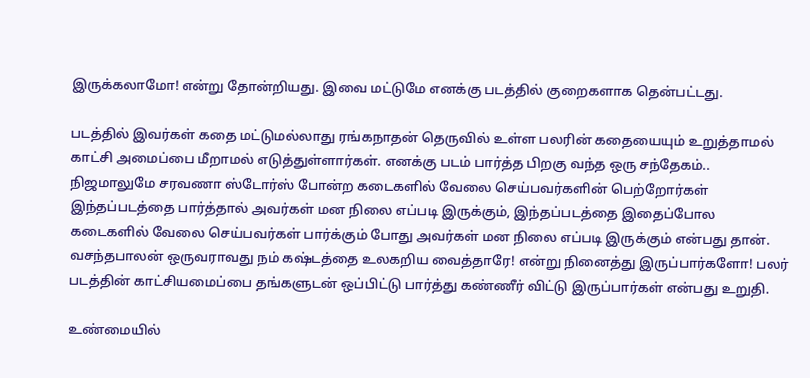இருக்கலாமோ! என்று தோன்றியது. இவை மட்டுமே எனக்கு படத்தில் குறைகளாக தென்பட்டது.

படத்தில் இவர்கள் கதை மட்டுமல்லாது ரங்கநாதன் தெருவில் உள்ள பலரின் கதையையும் உறுத்தாமல் காட்சி அமைப்பை மீறாமல் எடுத்துள்ளார்கள். எனக்கு படம் பார்த்த பிறகு வந்த ஒரு சந்தேகம்.. நிஜமாலுமே சரவணா ஸ்டோர்ஸ் போன்ற கடைகளில் வேலை செய்பவர்களின் பெற்றோர்கள் இந்தப்படத்தை பார்த்தால் அவர்கள் மன நிலை எப்படி இருக்கும், இந்தப்படத்தை இதைப்போல கடைகளில் வேலை செய்பவர்கள் பார்க்கும் போது அவர்கள் மன நிலை எப்படி இருக்கும் என்பது தான். வசந்தபாலன் ஒருவராவது நம் கஷ்டத்தை உலகறிய வைத்தாரே! என்று நினைத்து இருப்பார்களோ! பலர் படத்தின் காட்சியமைப்பை தங்களுடன் ஒப்பிட்டு பார்த்து கண்ணீர் விட்டு இருப்பார்கள் என்பது உறுதி.

உண்மையில்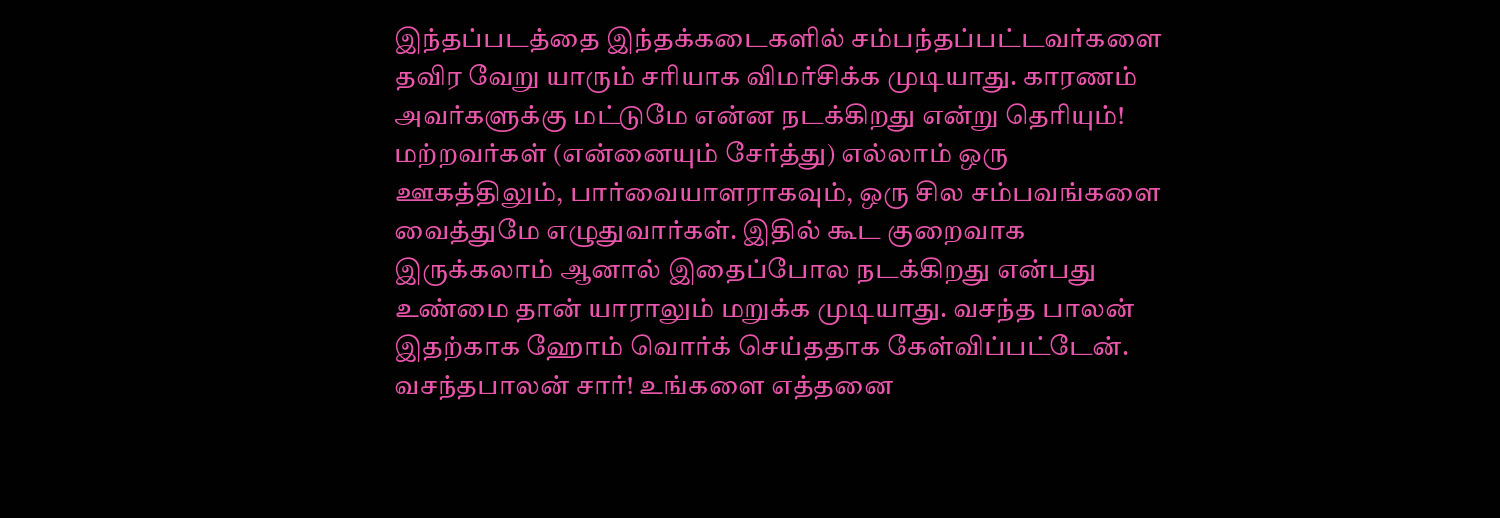இந்தப்படத்தை இந்தக்கடைகளில் சம்பந்தப்பட்டவர்களை தவிர வேறு யாரும் சரியாக விமர்சிக்க முடியாது. காரணம் அவர்களுக்கு மட்டுமே என்ன நடக்கிறது என்று தெரியும்! மற்றவர்கள் (என்னையும் சேர்த்து) எல்லாம் ஒரு ஊகத்திலும், பார்வையாளராகவும், ஒரு சில சம்பவங்களை வைத்துமே எழுதுவார்கள். இதில் கூட குறைவாக இருக்கலாம் ஆனால் இதைப்போல நடக்கிறது என்பது உண்மை தான் யாராலும் மறுக்க முடியாது. வசந்த பாலன் இதற்காக ஹோம் வொர்க் செய்ததாக கேள்விப்பட்டேன். வசந்தபாலன் சார்! உங்களை எத்தனை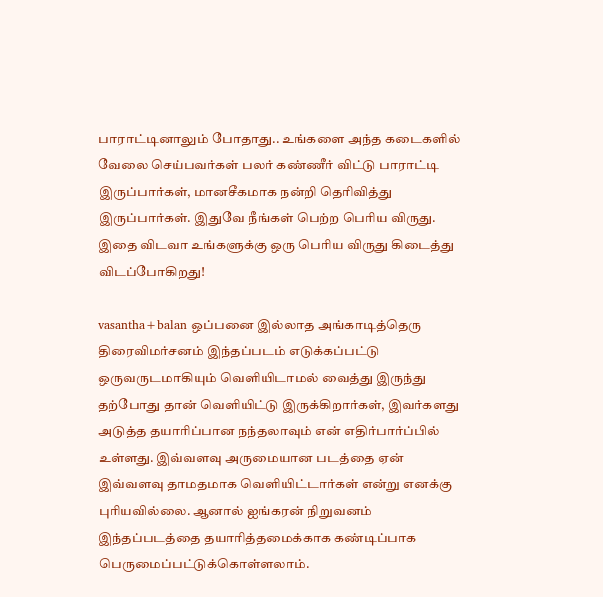பாராட்டினாலும் போதாது.. உங்களை அந்த கடைகளில் வேலை செய்பவர்கள் பலர் கண்ணீர் விட்டு பாராட்டி இருப்பார்கள், மானசீகமாக நன்றி தெரிவித்து இருப்பார்கள். இதுவே நீங்கள் பெற்ற பெரிய விருது. இதை விடவா உங்களுக்கு ஒரு பெரிய விருது கிடைத்து விடப்போகிறது!

vasantha+balan ஒப்பனை இல்லாத அங்காடித்தெரு   திரைவிமர்சனம் இந்தப்படம் எடுக்கப்பட்டு ஒருவருடமாகியும் வெளியிடாமல் வைத்து இருந்து தற்போது தான் வெளியிட்டு இருக்கிறார்கள், இவர்களது அடுத்த தயாரிப்பான நந்தலாவும் என் எதிர்பார்ப்பில் உள்ளது. இவ்வளவு அருமையான படத்தை ஏன் இவ்வளவு தாமதமாக வெளியிட்டார்கள் என்று எனக்கு புரியவில்லை. ஆனால் ஐங்கரன் நிறுவனம் இந்தப்படத்தை தயாரித்தமைக்காக கண்டிப்பாக பெருமைப்பட்டுக்கொள்ளலாம்.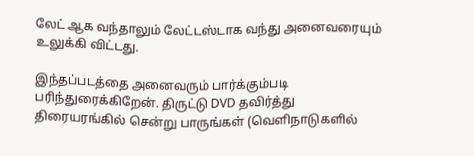லேட் ஆக வந்தாலும் லேட்டஸ்டாக வந்து அனைவரையும் உலுக்கி விட்டது.

இந்தப்படத்தை அனைவரும் பார்க்கும்படி பரிந்துரைக்கிறேன். திருட்டு DVD தவிர்த்து திரையரங்கில் சென்று பாருங்கள் (வெளிநாடுகளில்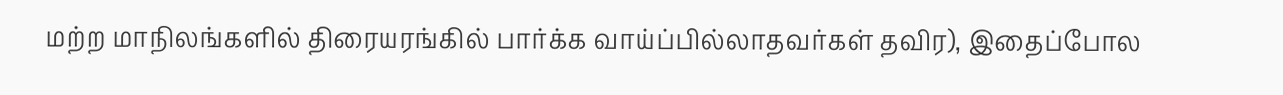மற்ற மாநிலங்களில் திரையரங்கில் பார்க்க வாய்ப்பில்லாதவர்கள் தவிர), இதைப்போல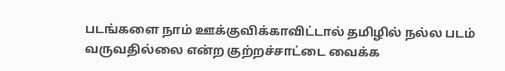படங்களை நாம் ஊக்குவிக்காவிட்டால் தமிழில் நல்ல படம் வருவதில்லை என்ற குற்றச்சாட்டை வைக்க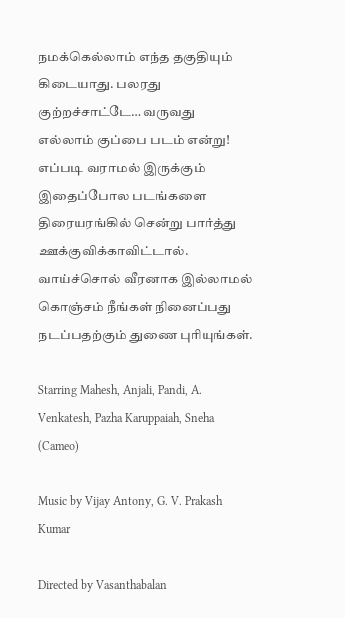நமக்கெல்லாம் எந்த தகுதியும் கிடையாது. பலரது குற்றச்சாட்டே… வருவது எல்லாம் குப்பை படம் என்று! எப்படி வராமல் இருக்கும் இதைப்போல படங்களை திரையரங்கில் சென்று பார்த்து ஊக்குவிக்காவிட்டால். வாய்ச்சொல் வீரனாக இல்லாமல் கொஞ்சம் நீங்கள் நினைப்பது நடப்பதற்கும் துணை புரியுங்கள்.

Starring Mahesh, Anjali, Pandi, A. Venkatesh, Pazha Karuppaiah, Sneha (Cameo)

Music by Vijay Antony, G. V. Prakash Kumar

Directed by Vasanthabalan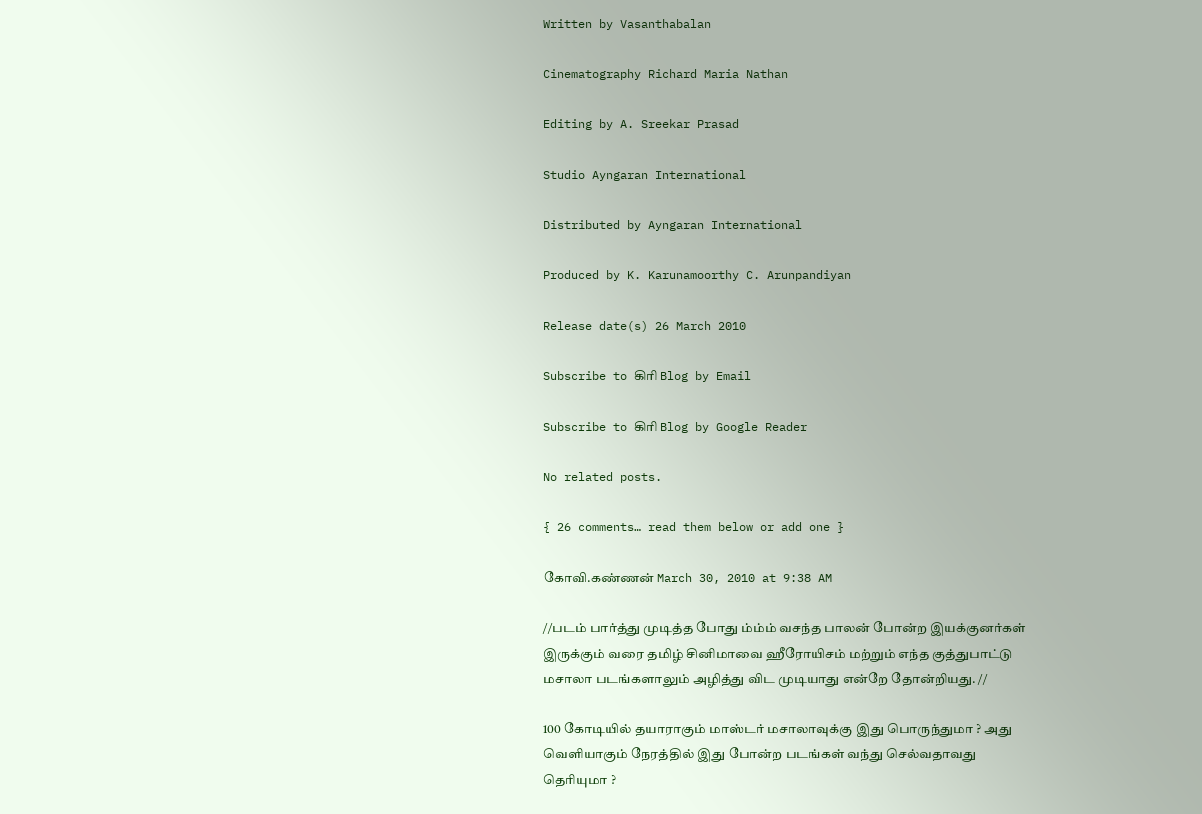Written by Vasanthabalan

Cinematography Richard Maria Nathan

Editing by A. Sreekar Prasad

Studio Ayngaran International

Distributed by Ayngaran International

Produced by K. Karunamoorthy C. Arunpandiyan

Release date(s) 26 March 2010

Subscribe to கிரி Blog by Email

Subscribe to கிரி Blog by Google Reader

No related posts.

{ 26 comments… read them below or add one }

கோவி.கண்ணன் March 30, 2010 at 9:38 AM

//படம் பார்த்து முடித்த போது ம்ம்ம் வசந்த பாலன் போன்ற இயக்குனர்கள் இருக்கும் வரை தமிழ் சினிமாவை ஹீரோயிசம் மற்றும் எந்த குத்துபாட்டு மசாலா படங்களாலும் அழித்து விட முடியாது என்றே தோன்றியது. //

100 கோடியில் தயாராகும் மாஸ்டர் மசாலாவுக்கு இது பொருந்துமா ? அது வெளியாகும் நேரத்தில் இது போன்ற படங்கள் வந்து செல்வதாவது தெரியுமா ?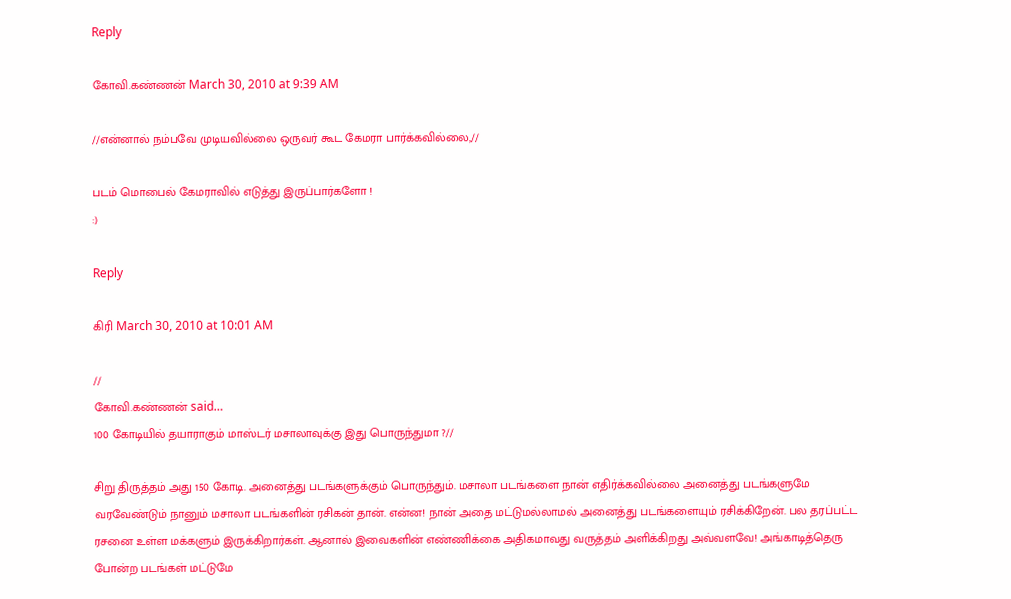Reply

கோவி.கண்ணன் March 30, 2010 at 9:39 AM

//என்னால் நம்பவே முடியவில்லை ஒருவர் கூட கேமரா பார்க்கவில்லை,//

படம் மொபைல் கேமராவில் எடுத்து இருப்பார்களோ !
:)

Reply

கிரி March 30, 2010 at 10:01 AM

//
கோவி.கண்ணன் said…
100 கோடியில் தயாராகும் மாஸ்டர் மசாலாவுக்கு இது பொருந்துமா ?//

சிறு திருத்தம் அது 150 கோடி. அனைத்து படங்களுக்கும் பொருந்தும். மசாலா படங்களை நான் எதிர்க்கவில்லை அனைத்து படங்களுமே வரவேண்டும் நானும் மசாலா படங்களின் ரசிகன் தான். என்ன! நான் அதை மட்டுமல்லாமல் அனைத்து படங்களையும் ரசிக்கிறேன். பல தரப்பட்ட ரசனை உள்ள மக்களும் இருக்கிறார்கள். ஆனால் இவைகளின் எண்ணிக்கை அதிகமாவது வருத்தம் அளிக்கிறது அவ்வளவே! அங்காடித்தெரு போன்ற படங்கள் மட்டுமே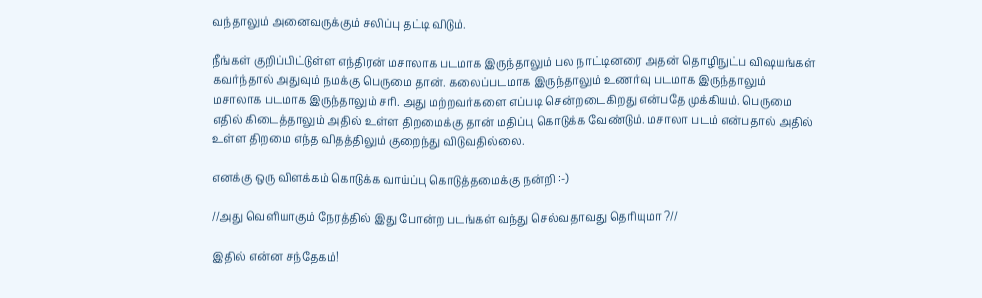வந்தாலும் அனைவருக்கும் சலிப்பு தட்டி விடும்.

நீங்கள் குறிப்பிட்டுள்ள எந்திரன் மசாலாக படமாக இருந்தாலும் பல நாட்டினரை அதன் தொழிநுட்ப விஷயங்கள் கவர்ந்தால் அதுவும் நமக்கு பெருமை தான். கலைப்படமாக இருந்தாலும் உணர்வு படமாக இருந்தாலும் மசாலாக படமாக இருந்தாலும் சரி. அது மற்றவர்களை எப்படி சென்றடைகிறது என்பதே முக்கியம். பெருமை எதில் கிடைத்தாலும் அதில் உள்ள திறமைக்கு தான் மதிப்பு கொடுக்க வேண்டும். மசாலா படம் என்பதால் அதில் உள்ள திறமை எந்த விதத்திலும் குறைந்து விடுவதில்லை.

எனக்கு ஒரு விளக்கம் கொடுக்க வாய்ப்பு கொடுத்தமைக்கு நன்றி :-)

//அது வெளியாகும் நேரத்தில் இது போன்ற படங்கள் வந்து செல்வதாவது தெரியுமா ?//

இதில் என்ன சந்தேகம்!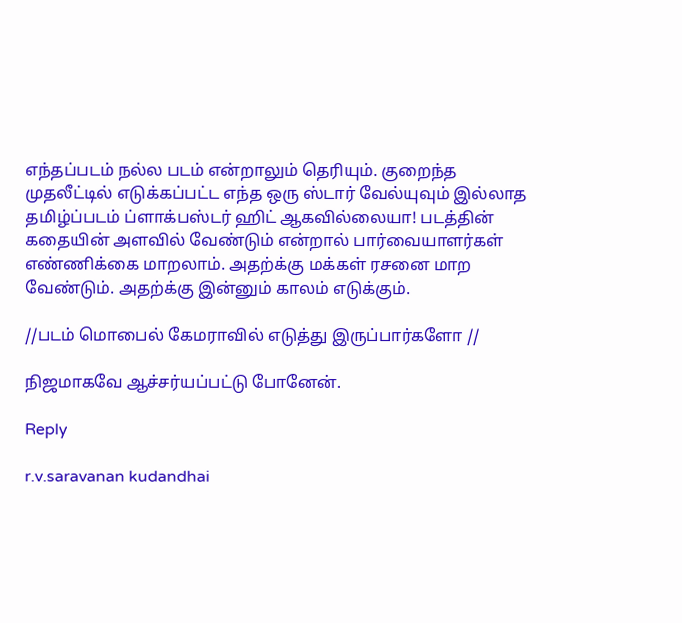எந்தப்படம் நல்ல படம் என்றாலும் தெரியும். குறைந்த முதலீட்டில் எடுக்கப்பட்ட எந்த ஒரு ஸ்டார் வேல்யுவும் இல்லாத தமிழ்ப்படம் ப்ளாக்பஸ்டர் ஹிட் ஆகவில்லையா! படத்தின் கதையின் அளவில் வேண்டும் என்றால் பார்வையாளர்கள் எண்ணிக்கை மாறலாம். அதற்க்கு மக்கள் ரசனை மாற வேண்டும். அதற்க்கு இன்னும் காலம் எடுக்கும்.

//படம் மொபைல் கேமராவில் எடுத்து இருப்பார்களோ //

நிஜமாகவே ஆச்சர்யப்பட்டு போனேன்.

Reply

r.v.saravanan kudandhai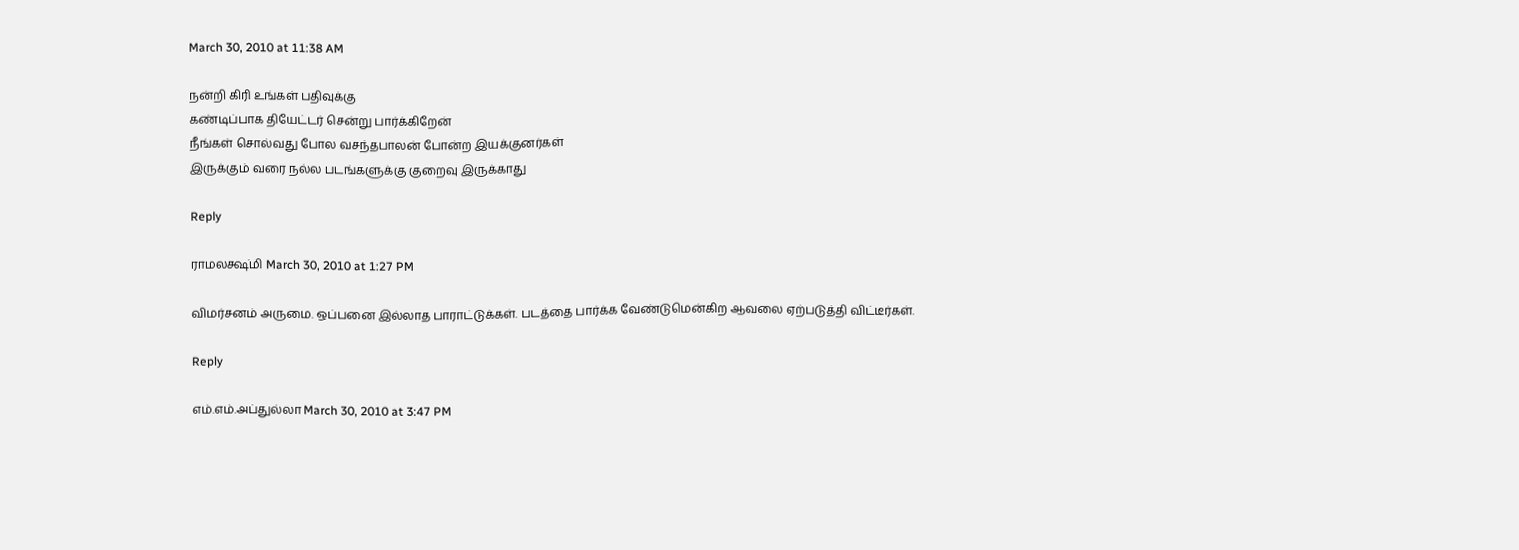March 30, 2010 at 11:38 AM

நன்றி கிரி உங்கள் பதிவுக்கு
கண்டிப்பாக தியேட்டர் சென்று பார்க்கிறேன்
நீங்கள் சொல்வது போல வசந்தபாலன் போன்ற இயக்குனர்கள்
இருக்கும் வரை நல்ல படங்களுக்கு குறைவு இருக்காது

Reply

ராமலக்ஷ்மி March 30, 2010 at 1:27 PM

விமர்சனம் அருமை. ஒப்பனை இல்லாத பாராட்டுக்கள். படத்தை பார்க்க வேண்டுமென்கிற ஆவலை ஏற்படுத்தி விட்டீர்கள்.

Reply

எம்.எம்.அப்துல்லா March 30, 2010 at 3:47 PM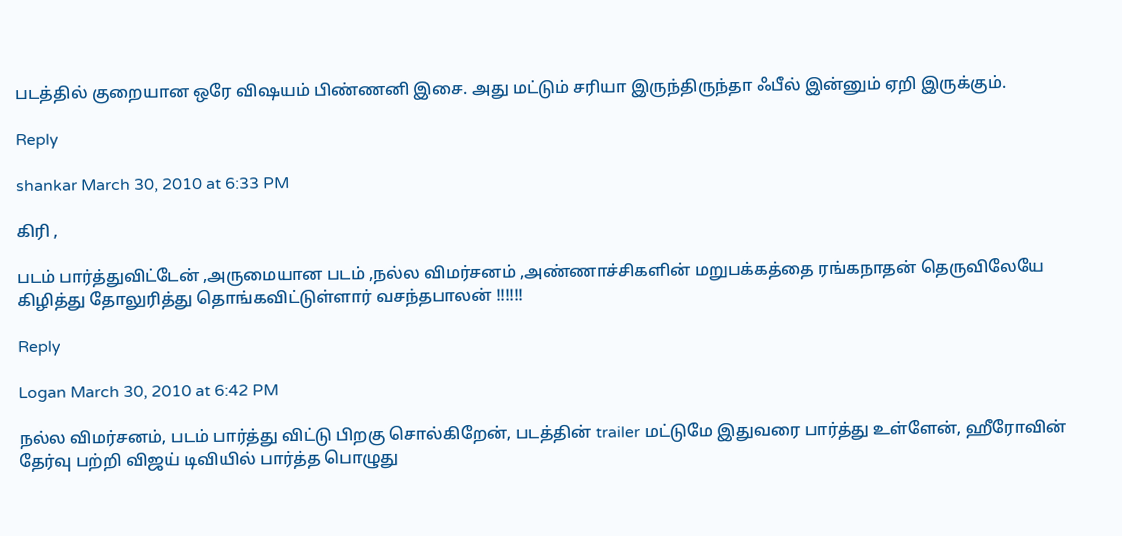படத்தில் குறையான ஒரே விஷயம் பிண்ணனி இசை. அது மட்டும் சரியா இருந்திருந்தா ஃபீல் இன்னும் ஏறி இருக்கும்.

Reply

shankar March 30, 2010 at 6:33 PM

கிரி ,

படம் பார்த்துவிட்டேன் ,அருமையான படம் ,நல்ல விமர்சனம் ,அண்ணாச்சிகளின் மறுபக்கத்தை ரங்கநாதன் தெருவிலேயே கிழித்து தோலுரித்து தொங்கவிட்டுள்ளார் வசந்தபாலன் !!!!!!

Reply

Logan March 30, 2010 at 6:42 PM

நல்ல விமர்சனம், படம் பார்த்து விட்டு பிறகு சொல்கிறேன், படத்தின் trailer மட்டுமே இதுவரை பார்த்து உள்ளேன், ஹீரோவின் தேர்வு பற்றி விஜய் டிவியில் பார்த்த பொழுது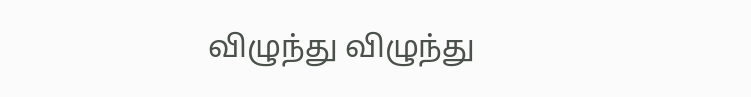விழுந்து விழுந்து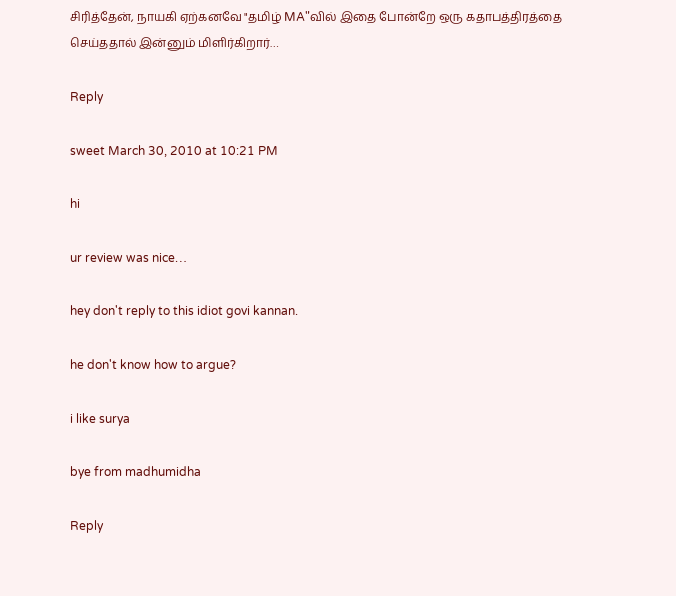சிரித்தேன், நாயகி ஏற்கனவே "தமிழ் MA"வில் இதை போன்றே ஒரு கதாபத்திரத்தை செய்ததால் இன்னும் மிளிர்கிறார்…

Reply

sweet March 30, 2010 at 10:21 PM

hi

ur review was nice…

hey don't reply to this idiot govi kannan.

he don't know how to argue?

i like surya

bye from madhumidha

Reply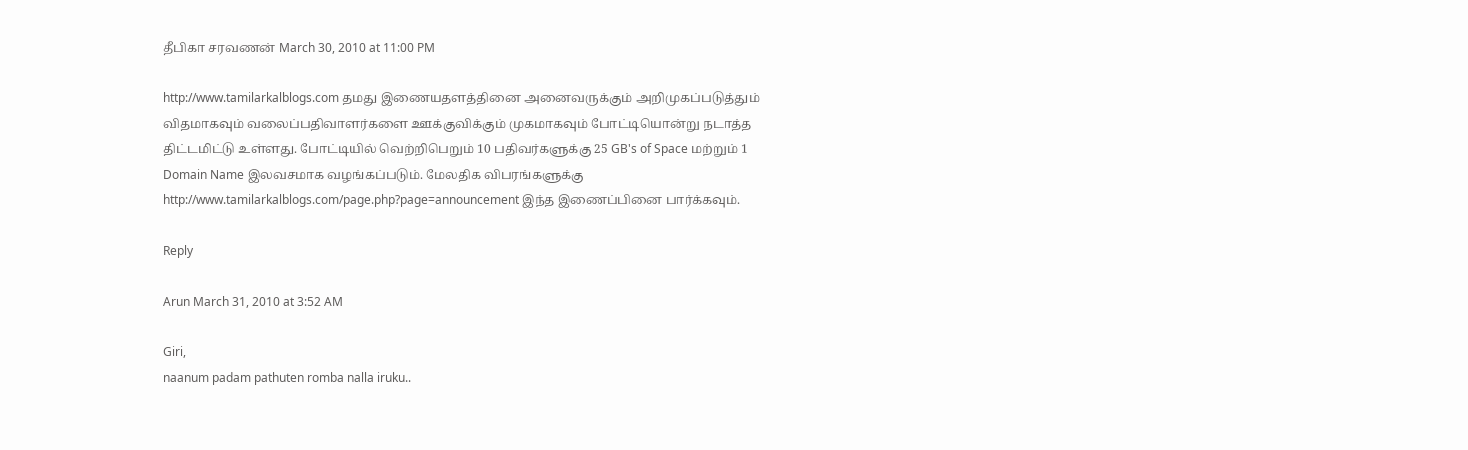தீபிகா சரவணன் March 30, 2010 at 11:00 PM

http://www.tamilarkalblogs.com தமது இணையதளத்தினை அனைவருக்கும் அறிமுகப்படுத்தும் விதமாகவும் வலைப்பதிவாளர்களை ஊக்குவிக்கும் முகமாகவும் போட்டியொன்று நடாத்த திட்டமிட்டு உள்ளது. போட்டியில் வெற்றிபெறும் 10 பதிவர்களுக்கு 25 GB's of Space மற்றும் 1 Domain Name இலவசமாக வழங்கப்படும். மேலதிக விபரங்களுக்கு http://www.tamilarkalblogs.com/page.php?page=announcement இந்த இணைப்பினை பார்க்கவும்.

Reply

Arun March 31, 2010 at 3:52 AM

Giri,
naanum padam pathuten romba nalla iruku..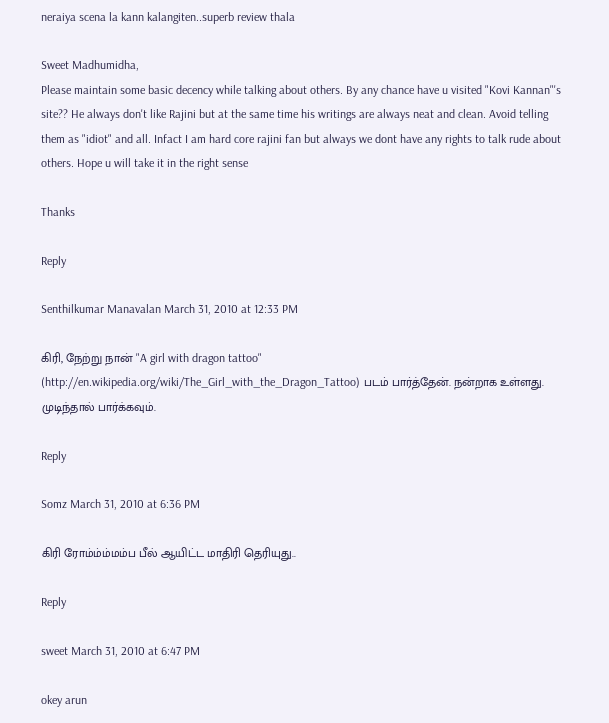neraiya scena la kann kalangiten..superb review thala

Sweet Madhumidha,
Please maintain some basic decency while talking about others. By any chance have u visited "Kovi Kannan"'s site?? He always don't like Rajini but at the same time his writings are always neat and clean. Avoid telling them as "idiot" and all. Infact I am hard core rajini fan but always we dont have any rights to talk rude about others. Hope u will take it in the right sense

Thanks

Reply

Senthilkumar Manavalan March 31, 2010 at 12:33 PM

கிரி, நேற்று நான் "A girl with dragon tattoo" (http://en.wikipedia.org/wiki/The_Girl_with_the_Dragon_Tattoo) படம் பார்த்தேன். நன்றாக உள்ளது. முடிந்தால் பார்க்கவும்.

Reply

Somz March 31, 2010 at 6:36 PM

கிரி ரோம்ம்ம்மம்ப பீல் ஆயிட்ட மாதிரி தெரியுது..

Reply

sweet March 31, 2010 at 6:47 PM

okey arun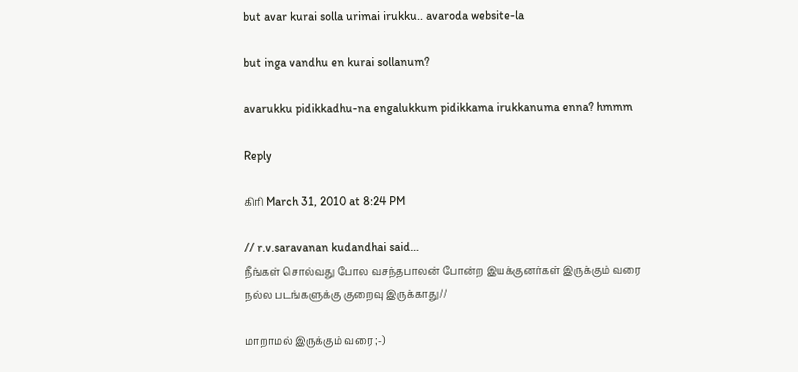but avar kurai solla urimai irukku.. avaroda website-la

but inga vandhu en kurai sollanum?

avarukku pidikkadhu-na engalukkum pidikkama irukkanuma enna? hmmm

Reply

கிரி March 31, 2010 at 8:24 PM

// r.v.saravanan kudandhai said…
நீங்கள் சொல்வது போல வசந்தபாலன் போன்ற இயக்குனர்கள் இருக்கும் வரை நல்ல படங்களுக்கு குறைவு இருக்காது//

மாறாமல் இருக்கும் வரை ;-)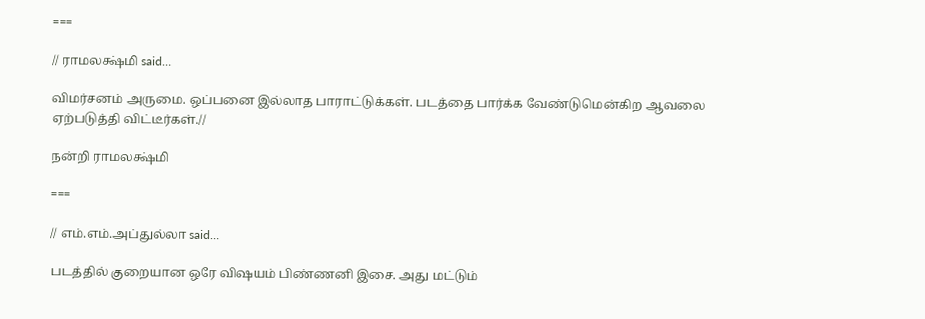===

// ராமலக்ஷ்மி said…

விமர்சனம் அருமை. ஒப்பனை இல்லாத பாராட்டுக்கள். படத்தை பார்க்க வேண்டுமென்கிற ஆவலை ஏற்படுத்தி விட்டீர்கள்.//

நன்றி ராமலக்ஷ்மி

===

// எம்.எம்.அப்துல்லா said…

படத்தில் குறையான ஒரே விஷயம் பிண்ணனி இசை. அது மட்டும்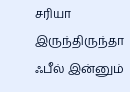சரியா இருந்திருந்தா ஃபீல் இன்னும்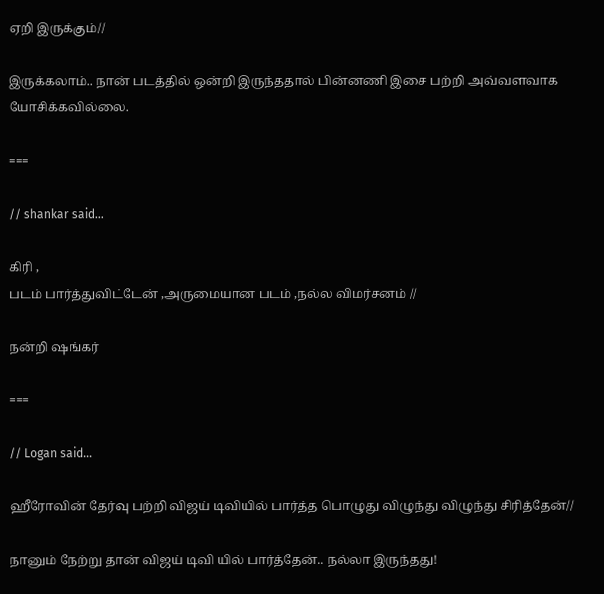ஏறி இருக்கும்//

இருக்கலாம்.. நான் படத்தில் ஒன்றி இருந்ததால் பின்னணி இசை பற்றி அவ்வளவாக யோசிக்கவில்லை.

===

// shankar said…

கிரி ,
படம் பார்த்துவிட்டேன் ,அருமையான படம் ,நல்ல விமர்சனம் //

நன்றி ஷங்கர்

===

// Logan said…

ஹீரோவின் தேர்வு பற்றி விஜய் டிவியில் பார்த்த பொழுது விழுந்து விழுந்து சிரித்தேன்//

நானும் நேற்று தான் விஜய் டிவி யில் பார்த்தேன்.. நல்லா இருந்தது!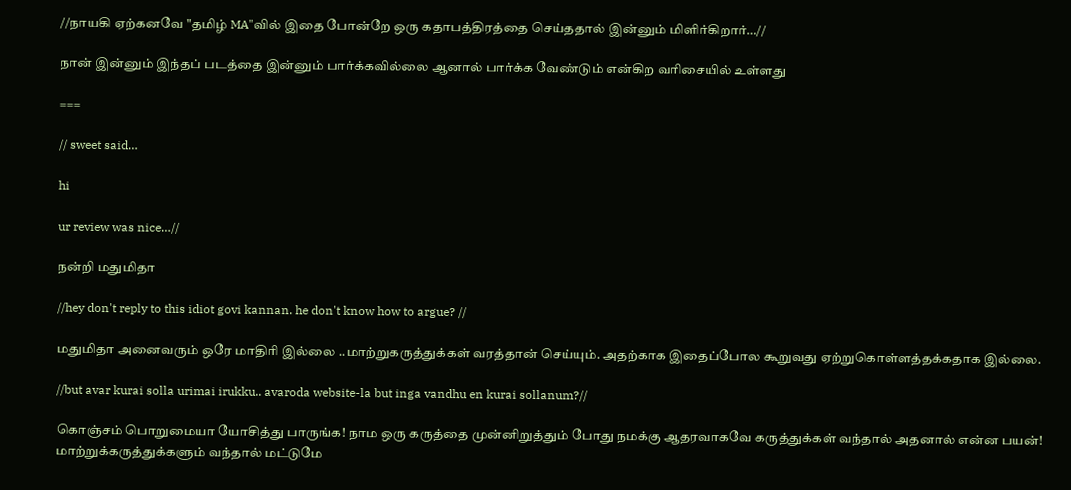//நாயகி ஏற்கனவே "தமிழ் MA"வில் இதை போன்றே ஒரு கதாபத்திரத்தை செய்ததால் இன்னும் மிளிர்கிறார்…//

நான் இன்னும் இந்தப் படத்தை இன்னும் பார்க்கவில்லை ஆனால் பார்க்க வேண்டும் என்கிற வரிசையில் உள்ளது

===

// sweet said…

hi

ur review was nice…//

நன்றி மதுமிதா

//hey don't reply to this idiot govi kannan. he don't know how to argue? //

மதுமிதா அனைவரும் ஒரே மாதிரி இல்லை ..மாற்றுகருத்துக்கள் வரத்தான் செய்யும். அதற்காக இதைப்போல கூறுவது ஏற்றுகொள்ளத்தக்கதாக இல்லை.

//but avar kurai solla urimai irukku.. avaroda website-la but inga vandhu en kurai sollanum?//

கொஞ்சம் பொறுமையா யோசித்து பாருங்க! நாம ஒரு கருத்தை முன்னிறுத்தும் போது நமக்கு ஆதரவாகவே கருத்துக்கள் வந்தால் அதனால் என்ன பயன்! மாற்றுக்கருத்துக்களும் வந்தால் மட்டுமே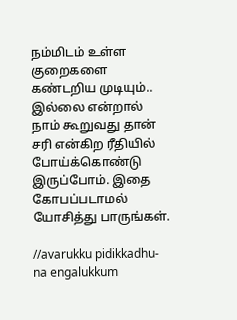நம்மிடம் உள்ள குறைகளை கண்டறிய முடியும்.. இல்லை என்றால் நாம் கூறுவது தான் சரி என்கிற ரீதியில் போய்க்கொண்டு இருப்போம். இதை கோபப்படாமல் யோசித்து பாருங்கள்.

//avarukku pidikkadhu-na engalukkum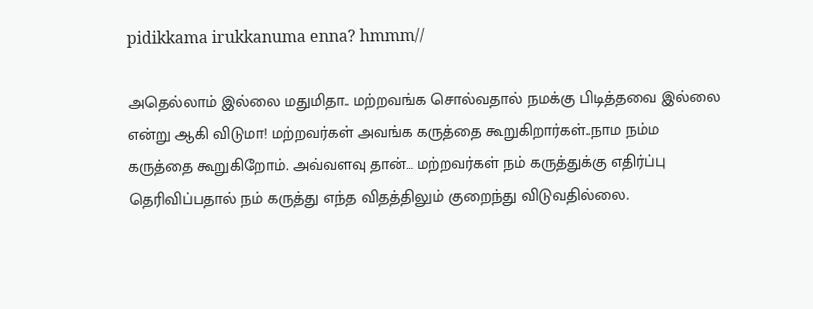pidikkama irukkanuma enna? hmmm//

அதெல்லாம் இல்லை மதுமிதா.. மற்றவங்க சொல்வதால் நமக்கு பிடித்தவை இல்லை என்று ஆகி விடுமா! மற்றவர்கள் அவங்க கருத்தை கூறுகிறார்கள்..நாம நம்ம கருத்தை கூறுகிறோம். அவ்வளவு தான்… மற்றவர்கள் நம் கருத்துக்கு எதிர்ப்பு தெரிவிப்பதால் நம் கருத்து எந்த விதத்திலும் குறைந்து விடுவதில்லை.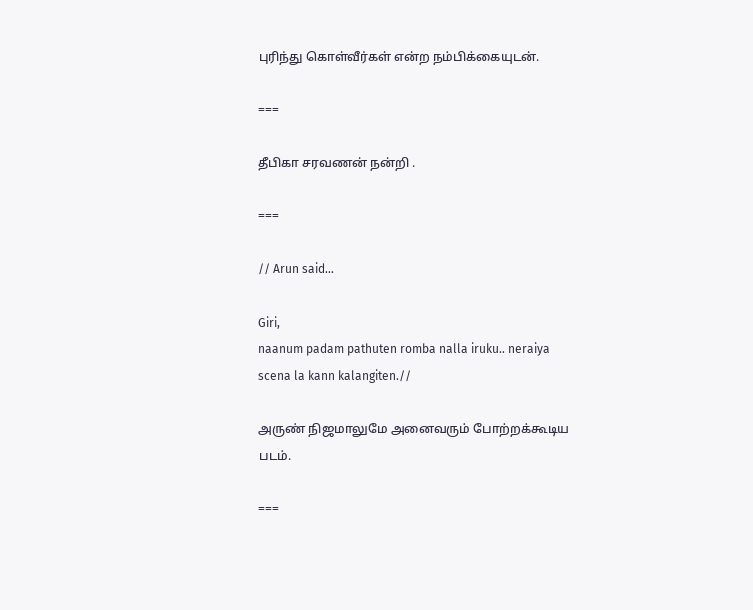புரிந்து கொள்வீர்கள் என்ற நம்பிக்கையுடன்.

===

தீபிகா சரவணன் நன்றி .

===

// Arun said…

Giri,
naanum padam pathuten romba nalla iruku.. neraiya scena la kann kalangiten.//

அருண் நிஜமாலுமே அனைவரும் போற்றக்கூடிய படம்.

===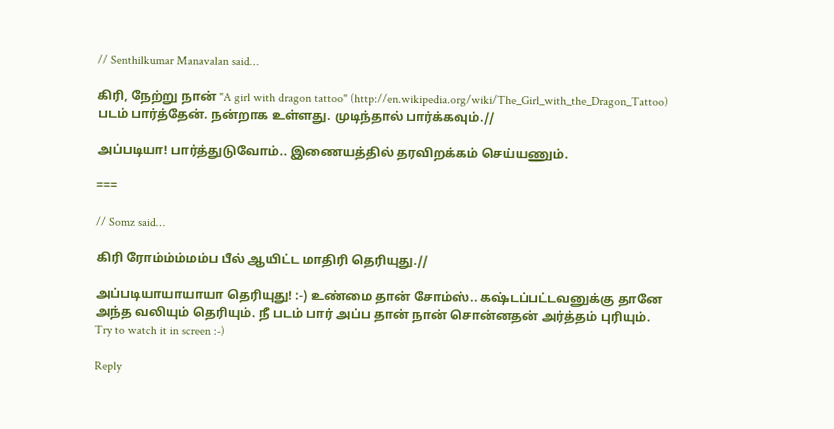// Senthilkumar Manavalan said…

கிரி, நேற்று நான் "A girl with dragon tattoo" (http://en.wikipedia.org/wiki/The_Girl_with_the_Dragon_Tattoo) படம் பார்த்தேன். நன்றாக உள்ளது. முடிந்தால் பார்க்கவும்.//

அப்படியா! பார்த்துடுவோம்.. இணையத்தில் தரவிறக்கம் செய்யணும்.

===

// Somz said…

கிரி ரோம்ம்ம்மம்ப பீல் ஆயிட்ட மாதிரி தெரியுது.//

அப்படியாயாயாயா தெரியுது! :-) உண்மை தான் சோம்ஸ்.. கஷ்டப்பட்டவனுக்கு தானே அந்த வலியும் தெரியும். நீ படம் பார் அப்ப தான் நான் சொன்னதன் அர்த்தம் புரியும். Try to watch it in screen :-)

Reply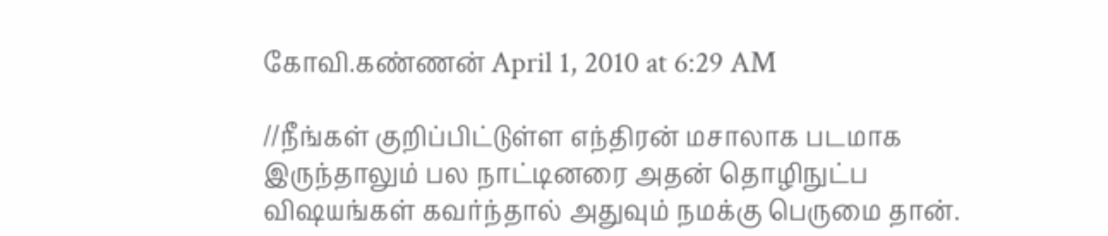கோவி.கண்ணன் April 1, 2010 at 6:29 AM

//நீங்கள் குறிப்பிட்டுள்ள எந்திரன் மசாலாக படமாக இருந்தாலும் பல நாட்டினரை அதன் தொழிநுட்ப விஷயங்கள் கவர்ந்தால் அதுவும் நமக்கு பெருமை தான்.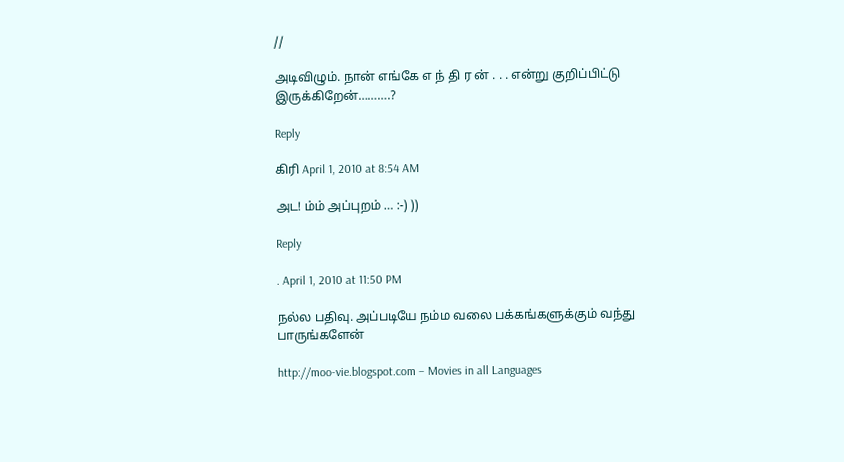//

அடிவிழும். நான் எங்கே எ ந் தி ர ன் . . . என்று குறிப்பிட்டு இருக்கிறேன்……….?

Reply

கிரி April 1, 2010 at 8:54 AM

அட! ம்ம் அப்புறம் … :-) ))

Reply

. April 1, 2010 at 11:50 PM

நல்ல பதிவு. அப்படியே நம்ம வலை பக்கங்களுக்கும் வந்து பாருங்களேன்

http://moo-vie.blogspot.com – Movies in all Languages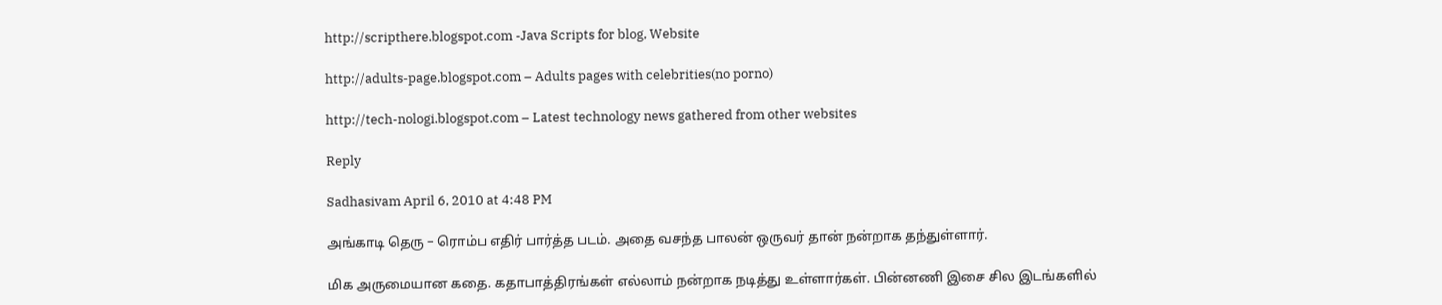http://scripthere.blogspot.com -Java Scripts for blog, Website

http://adults-page.blogspot.com – Adults pages with celebrities(no porno)

http://tech-nologi.blogspot.com – Latest technology news gathered from other websites

Reply

Sadhasivam April 6, 2010 at 4:48 PM

அங்காடி தெரு – ரொம்ப எதிர் பார்த்த படம். அதை வசந்த பாலன் ஒருவர் தான் நன்றாக தந்துள்ளார்.

மிக அருமையான கதை. கதாபாத்திரங்கள் எல்லாம் நன்றாக நடித்து உள்ளார்கள். பின்னணி இசை சில இடங்களில்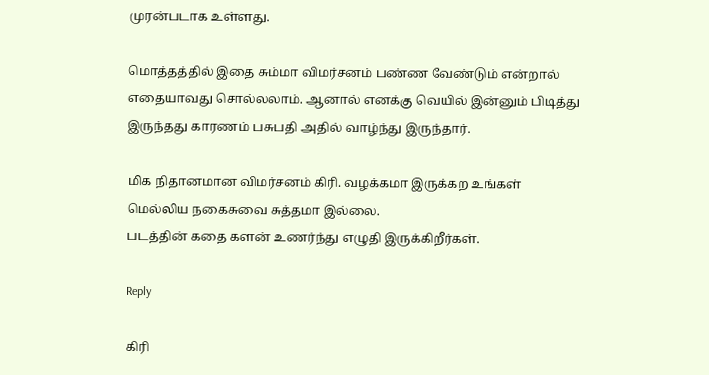முரன்படாக உள்ளது.

மொத்தத்தில் இதை சும்மா விமர்சனம் பண்ண வேண்டும் என்றால் எதையாவது சொல்லலாம். ஆனால் எனக்கு வெயில் இன்னும் பிடித்து இருந்தது காரணம் பசுபதி அதில் வாழ்ந்து இருந்தார்.

மிக நிதானமான விமர்சனம் கிரி. வழக்கமா இருக்கற உங்கள் மெல்லிய நகைசுவை சுத்தமா இல்லை.
படத்தின் கதை களன் உணர்ந்து எழுதி இருக்கிறீர்கள்.

Reply

கிரி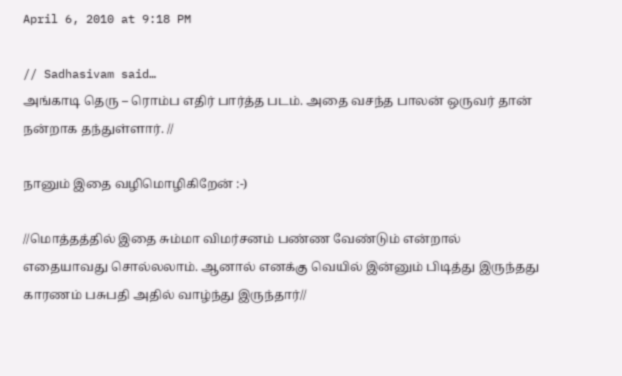April 6, 2010 at 9:18 PM

// Sadhasivam said…
அங்காடி தெரு – ரொம்ப எதிர் பார்த்த படம். அதை வசந்த பாலன் ஒருவர் தான் நன்றாக தந்துள்ளார். //

நானும் இதை வழிமொழிகிறேன் :-)

//மொத்தத்தில் இதை சும்மா விமர்சனம் பண்ண வேண்டும் என்றால் எதையாவது சொல்லலாம். ஆனால் எனக்கு வெயில் இன்னும் பிடித்து இருந்தது காரணம் பசுபதி அதில் வாழ்ந்து இருந்தார்//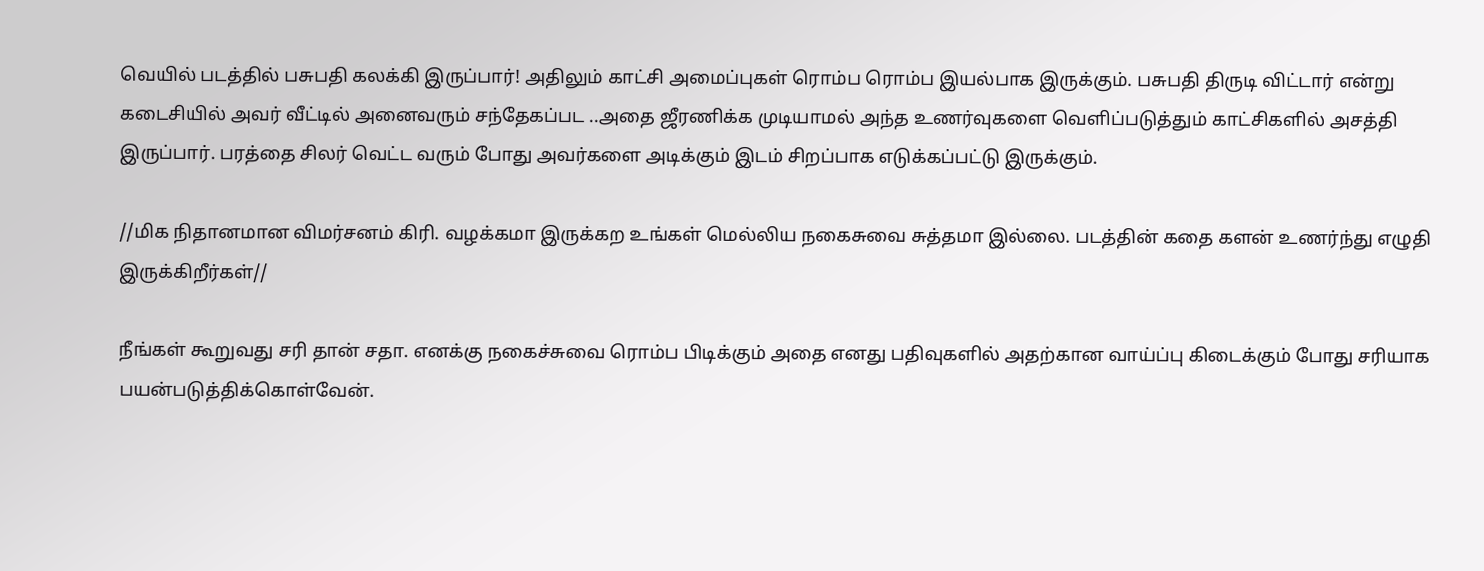வெயில் படத்தில் பசுபதி கலக்கி இருப்பார்! அதிலும் காட்சி அமைப்புகள் ரொம்ப ரொம்ப இயல்பாக இருக்கும். பசுபதி திருடி விட்டார் என்று கடைசியில் அவர் வீட்டில் அனைவரும் சந்தேகப்பட ..அதை ஜீரணிக்க முடியாமல் அந்த உணர்வுகளை வெளிப்படுத்தும் காட்சிகளில் அசத்தி இருப்பார். பரத்தை சிலர் வெட்ட வரும் போது அவர்களை அடிக்கும் இடம் சிறப்பாக எடுக்கப்பட்டு இருக்கும்.

//மிக நிதானமான விமர்சனம் கிரி. வழக்கமா இருக்கற உங்கள் மெல்லிய நகைசுவை சுத்தமா இல்லை. படத்தின் கதை களன் உணர்ந்து எழுதி இருக்கிறீர்கள்//

நீங்கள் கூறுவது சரி தான் சதா. எனக்கு நகைச்சுவை ரொம்ப பிடிக்கும் அதை எனது பதிவுகளில் அதற்கான வாய்ப்பு கிடைக்கும் போது சரியாக பயன்படுத்திக்கொள்வேன்.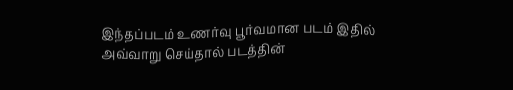இந்தப்படம் உணர்வு பூர்வமான படம் இதில் அவ்வாறு செய்தால் படத்தின்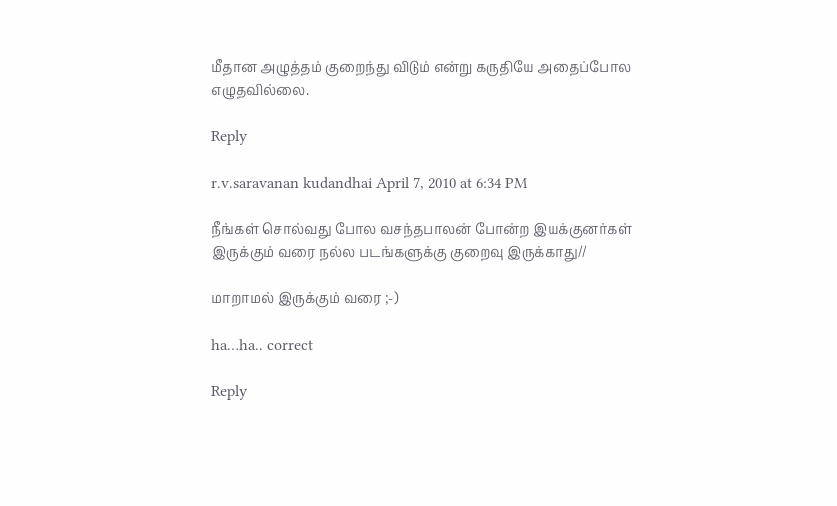மீதான அழுத்தம் குறைந்து விடும் என்று கருதியே அதைப்போல எழுதவில்லை.

Reply

r.v.saravanan kudandhai April 7, 2010 at 6:34 PM

நீங்கள் சொல்வது போல வசந்தபாலன் போன்ற இயக்குனர்கள் இருக்கும் வரை நல்ல படங்களுக்கு குறைவு இருக்காது//

மாறாமல் இருக்கும் வரை ;-)

ha…ha.. correct

Reply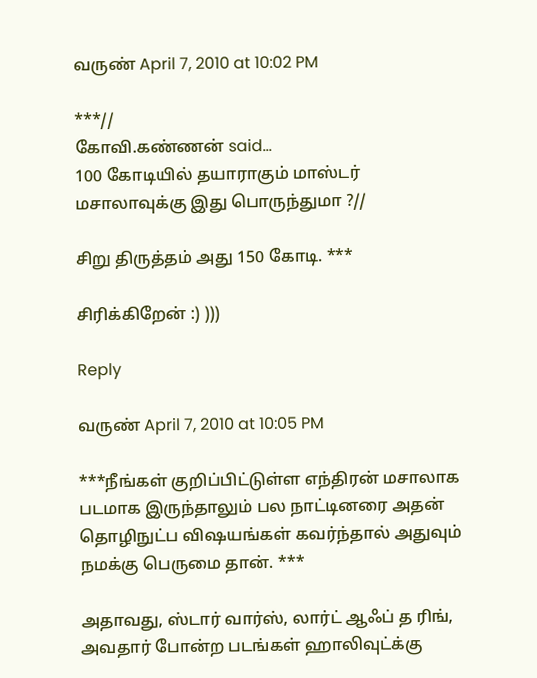வருண் April 7, 2010 at 10:02 PM

***//
கோவி.கண்ணன் said…
100 கோடியில் தயாராகும் மாஸ்டர் மசாலாவுக்கு இது பொருந்துமா ?//

சிறு திருத்தம் அது 150 கோடி. ***

சிரிக்கிறேன் :) )))

Reply

வருண் April 7, 2010 at 10:05 PM

***நீங்கள் குறிப்பிட்டுள்ள எந்திரன் மசாலாக படமாக இருந்தாலும் பல நாட்டினரை அதன் தொழிநுட்ப விஷயங்கள் கவர்ந்தால் அதுவும் நமக்கு பெருமை தான். ***

அதாவது, ஸ்டார் வார்ஸ், லார்ட் ஆஃப் த ரிங், அவதார் போன்ற படங்கள் ஹாலிவுட்க்கு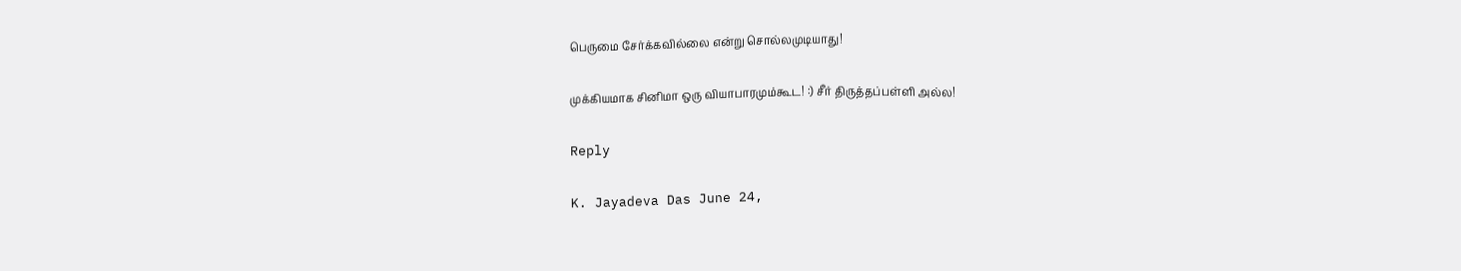பெருமை சேர்க்கவில்லை என்று சொல்லமுடியாது!

முக்கியமாக சினிமா ஒரு வியாபாரமும்கூட! :) சீர் திருத்தப்பள்ளி அல்ல!

Reply

K. Jayadeva Das June 24,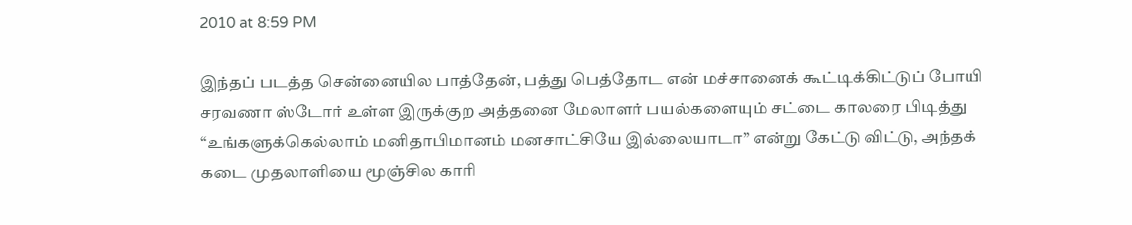2010 at 8:59 PM

இந்தப் படத்த சென்னையில பாத்தேன், பத்து பெத்தோட என் மச்சானைக் கூட்டிக்கிட்டுப் போயி சரவணா ஸ்டோர் உள்ள இருக்குற அத்தனை மேலாளர் பயல்களையும் சட்டை காலரை பிடித்து “உங்களுக்கெல்லாம் மனிதாபிமானம் மனசாட்சியே இல்லையாடா” என்று கேட்டு விட்டு, அந்தக் கடை முதலாளியை மூஞ்சில காரி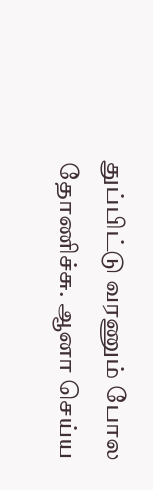துப்பிட்டு வரணும் போல தோணிச்சு. ஆனா செய்ய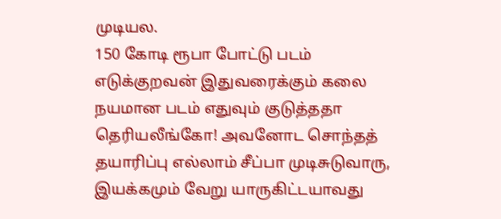முடியல.
150 கோடி ரூபா போட்டு படம் எடுக்குறவன் இதுவரைக்கும் கலை நயமான படம் எதுவும் குடுத்ததா தெரியலீங்கோ! அவனோட சொந்தத் தயாரிப்பு எல்லாம் சீப்பா முடிசுடுவாரு, இயக்கமும் வேறு யாருகிட்டயாவது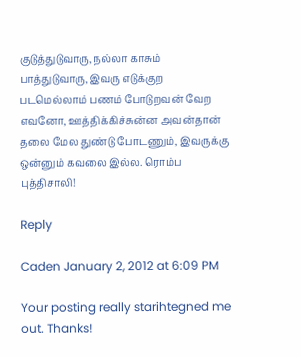குடுத்துடுவாரு, நல்லா காசும் பாத்துடுவாரு, இவரு எடுக்குற படமெல்லாம் பணம் போடுறவன் வேற எவனோ, ஊத்திக்கிச்சுன்ன அவன்தான் தலை மேல துண்டு போடணும், இவருக்கு ஒன்னும் கவலை இல்ல. ரொம்ப புத்திசாலி!

Reply

Caden January 2, 2012 at 6:09 PM

Your posting really starihtegned me out. Thanks!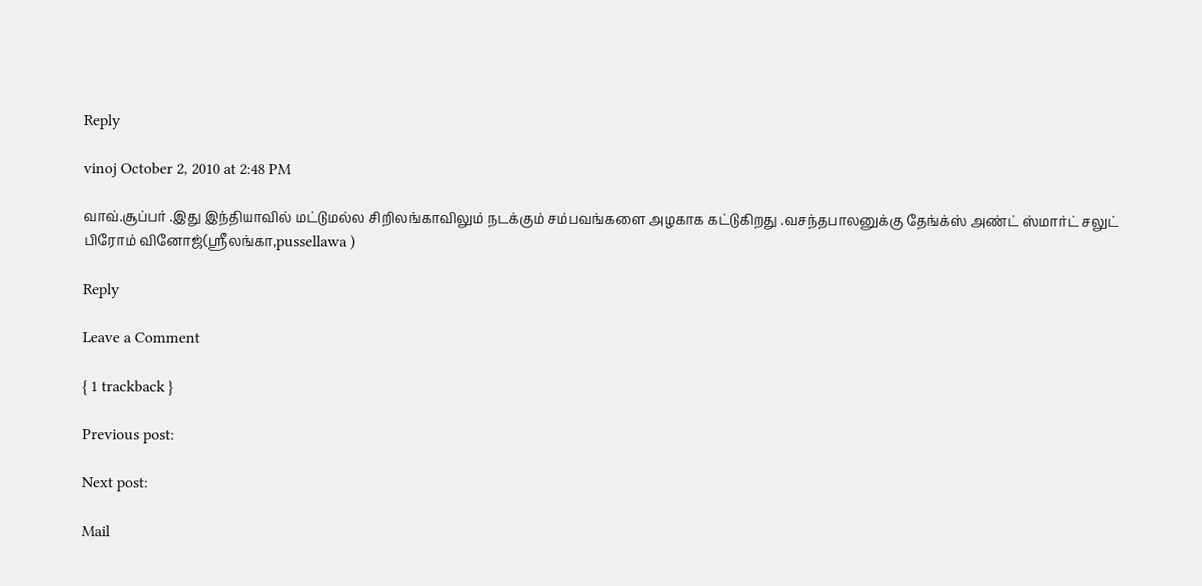Reply

vinoj October 2, 2010 at 2:48 PM

வாவ்.சூப்பர் .இது இந்தியாவில் மட்டுமல்ல சிறிலங்காவிலும் நடக்கும் சம்பவங்களை அழகாக கட்டுகிறது .வசந்தபாலனுக்கு தேங்க்ஸ் அண்ட் ஸ்மார்ட் சலுட் பிரோம் வினோஜ்(ஸ்ரீலங்கா,pussellawa )

Reply

Leave a Comment

{ 1 trackback }

Previous post:

Next post:

Mail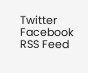Twitter Facebook RSS Feed